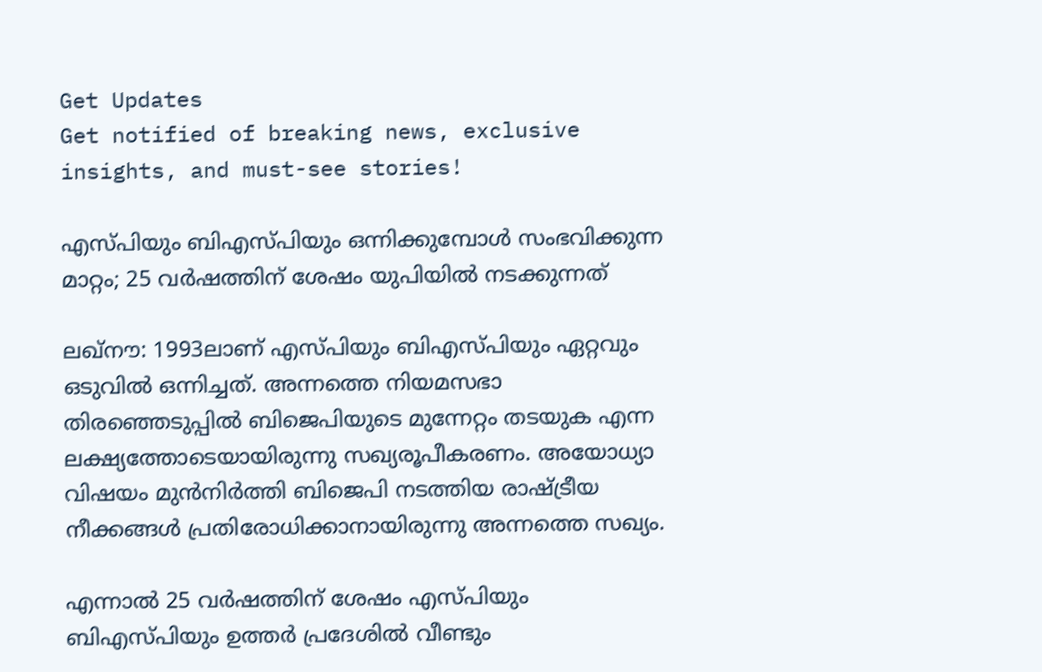Get Updates
Get notified of breaking news, exclusive insights, and must-see stories!

എസ്പിയും ബിഎസ്പിയും ഒന്നിക്കുമ്പോള്‍ സംഭവിക്കുന്ന മാറ്റം; 25 വര്‍ഷത്തിന് ശേഷം യുപിയില്‍ നടക്കുന്നത്

ലഖ്‌നൗ: 1993ലാണ് എസ്പിയും ബിഎസ്പിയും ഏറ്റവും ഒടുവില്‍ ഒന്നിച്ചത്. അന്നത്തെ നിയമസഭാ തിരഞ്ഞെടുപ്പില്‍ ബിജെപിയുടെ മുന്നേറ്റം തടയുക എന്ന ലക്ഷ്യത്തോടെയായിരുന്നു സഖ്യരൂപീകരണം. അയോധ്യാ വിഷയം മുന്‍നിര്‍ത്തി ബിജെപി നടത്തിയ രാഷ്ട്രീയ നീക്കങ്ങള്‍ പ്രതിരോധിക്കാനായിരുന്നു അന്നത്തെ സഖ്യം.

എന്നാല്‍ 25 വര്‍ഷത്തിന് ശേഷം എസ്പിയും ബിഎസ്പിയും ഉത്തര്‍ പ്രദേശില്‍ വീണ്ടും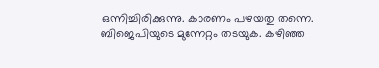ഒന്നിച്ചിരിക്കുന്നു. കാരണം പഴയതു തന്നെ. ബിജെപിയുടെ മുന്നേറ്റം തടയുക. കഴിഞ്ഞ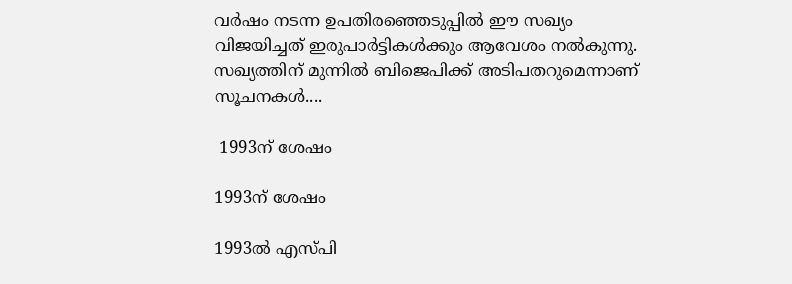വര്‍ഷം നടന്ന ഉപതിരഞ്ഞെടുപ്പില്‍ ഈ സഖ്യം വിജയിച്ചത് ഇരുപാര്‍ട്ടികള്‍ക്കും ആവേശം നല്‍കുന്നു. സഖ്യത്തിന് മുന്നില്‍ ബിജെപിക്ക് അടിപതറുമെന്നാണ് സൂചനകള്‍....

 1993ന് ശേഷം

1993ന് ശേഷം

1993ല്‍ എസ്പി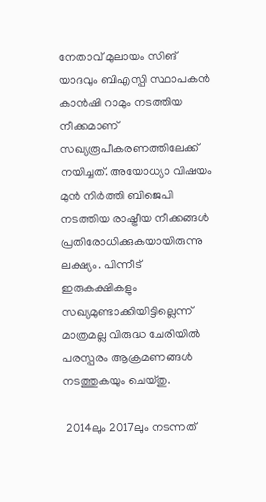നേതാവ് മുലായം സിങ് യാദവും ബിഎസ്പി സ്ഥാപകന്‍ കാന്‍ഷി റാമും നടത്തിയ നീക്കമാണ് സഖ്യരൂപീകരണത്തിലേക്ക് നയിച്ചത്. അയോധ്യാ വിഷയം മുന്‍ നിര്‍ത്തി ബിജെപി നടത്തിയ രാഷ്ട്രീയ നീക്കങ്ങള്‍ പ്രതിരോധിക്കുകയായിരുന്നു ലക്ഷ്യം. പിന്നീട് ഇരുകക്ഷികളും സഖ്യമുണ്ടാക്കിയിട്ടില്ലെന്ന് മാത്രമല്ല വിരുദ്ധ ചേരിയില്‍ പരസ്പരം ആക്രമണങ്ങള്‍ നടത്തുകയും ചെയ്തു.

 2014ലും 2017ലും നടന്നത്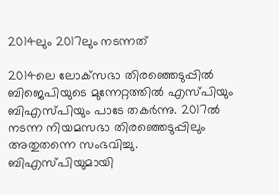2014ലും 2017ലും നടന്നത്

2014ലെ ലോക്‌സഭാ തിരഞ്ഞെടുപ്പില്‍ ബിജെപിയുടെ മുന്നേറ്റത്തില്‍ എസ്പിയും ബിഎസ്പിയും പാടേ തകര്‍ന്നു. 2017ല്‍ നടന്ന നിയമസഭാ തിരഞ്ഞെടുപ്പിലും അതുതന്നെ സംഭവിച്ചു. ബിഎസ്പിയുമായി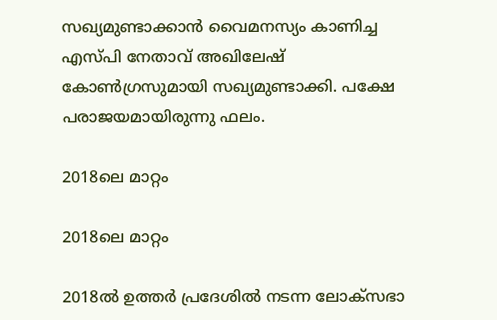സഖ്യമുണ്ടാക്കാന്‍ വൈമനസ്യം കാണിച്ച എസ്പി നേതാവ് അഖിലേഷ് കോണ്‍ഗ്രസുമായി സഖ്യമുണ്ടാക്കി. പക്ഷേ പരാജയമായിരുന്നു ഫലം.

2018ലെ മാറ്റം

2018ലെ മാറ്റം

2018ല്‍ ഉത്തര്‍ പ്രദേശില്‍ നടന്ന ലോക്‌സഭാ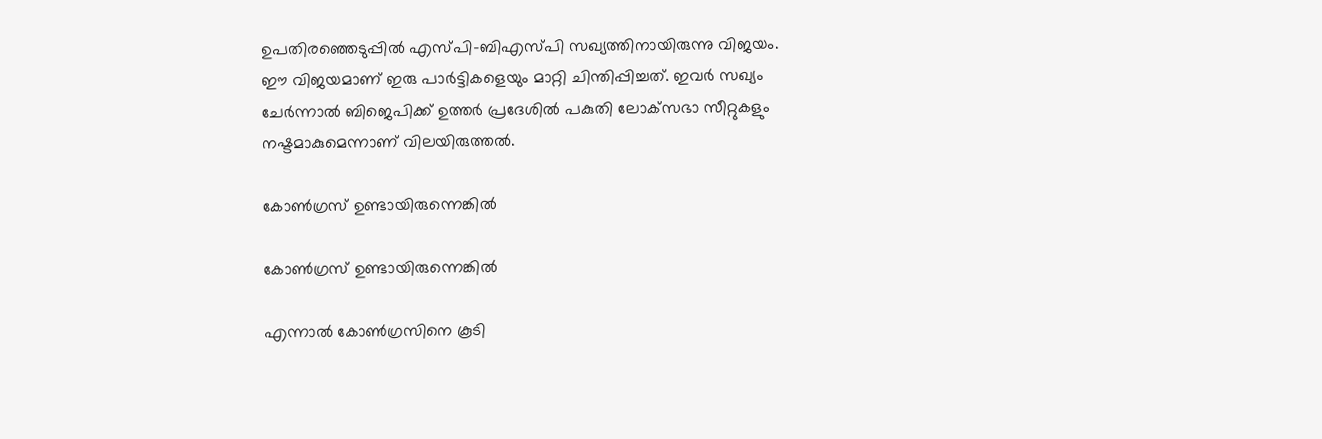ഉപതിരഞ്ഞെടുപ്പില്‍ എസ്പി-ബിഎസ്പി സഖ്യത്തിനായിരുന്നു വിജയം. ഈ വിജയമാണ് ഇരു പാര്‍ട്ടികളെയും മാറ്റി ചിന്തിപ്പിച്ചത്. ഇവര്‍ സഖ്യം ചേര്‍ന്നാല്‍ ബിജെപിക്ക് ഉത്തര്‍ പ്രദേശില്‍ പകുതി ലോക്‌സഭാ സീറ്റുകളും നഷ്ടമാകുമെന്നാണ് വിലയിരുത്തല്‍.

കോണ്‍ഗ്രസ് ഉണ്ടായിരുന്നെങ്കില്‍

കോണ്‍ഗ്രസ് ഉണ്ടായിരുന്നെങ്കില്‍

എന്നാല്‍ കോണ്‍ഗ്രസിനെ കൂടി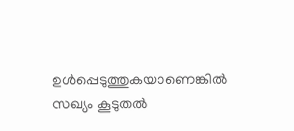ഉള്‍പ്പെടുത്തുകയാണെങ്കില്‍ സഖ്യം കൂടുതല്‍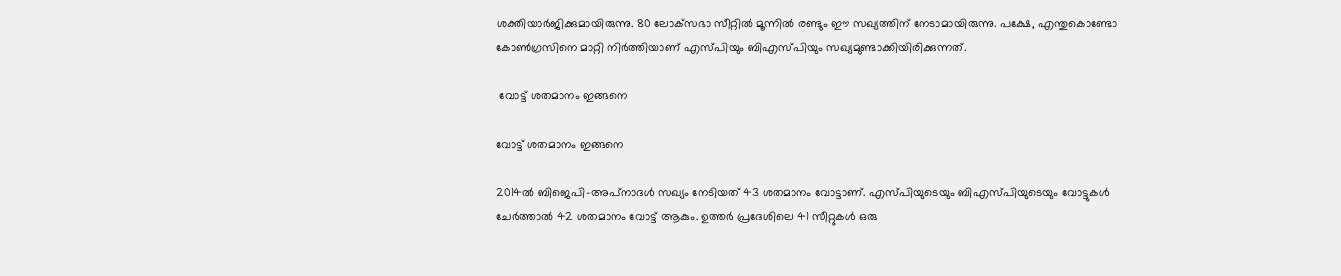ശക്തിയാര്‍ജിക്കുമായിരുന്നു. 80 ലോക്‌സഭാ സീറ്റില്‍ മൂന്നില്‍ രണ്ടും ഈ സഖ്യത്തിന് നേടാമായിരുന്നു. പക്ഷേ, എന്തുകൊണ്ടോ കോണ്‍ഗ്രസിനെ മാറ്റി നിര്‍ത്തിയാണ് എസ്പിയും ബിഎസ്പിയും സഖ്യമുണ്ടാക്കിയിരിക്കുന്നത്.

 വോട്ട് ശതമാനം ഇങ്ങനെ

വോട്ട് ശതമാനം ഇങ്ങനെ

2014ല്‍ ബിജെപി-അപ്‌നാദള്‍ സഖ്യം നേടിയത് 43 ശതമാനം വോട്ടാണ്. എസ്പിയുടെയും ബിഎസ്പിയുടെയും വോട്ടുകള്‍ ചേര്‍ത്താല്‍ 42 ശതമാനം വോട്ട് ആകും. ഉത്തര്‍ പ്രദേശിലെ 41 സീറ്റുകള്‍ ഒരു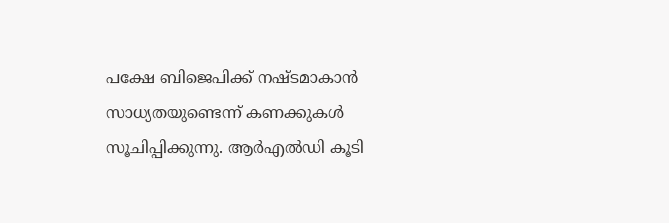പക്ഷേ ബിജെപിക്ക് നഷ്ടമാകാന്‍ സാധ്യതയുണ്ടെന്ന് കണക്കുകള്‍ സൂചിപ്പിക്കുന്നു. ആര്‍എല്‍ഡി കൂടി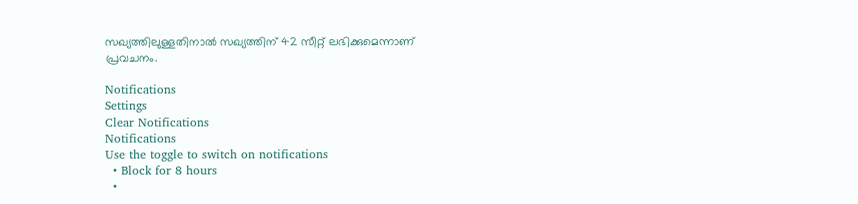സഖ്യത്തിലുള്ളതിനാല്‍ സഖ്യത്തിന് 42 സീറ്റ് ലഭിക്കുമെന്നാണ് പ്രവചനം.

Notifications
Settings
Clear Notifications
Notifications
Use the toggle to switch on notifications
  • Block for 8 hours
  •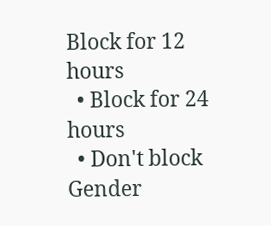Block for 12 hours
  • Block for 24 hours
  • Don't block
Gender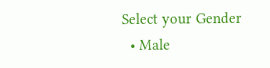Select your Gender
  • Male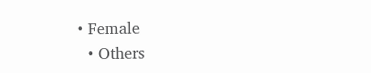• Female
  • Others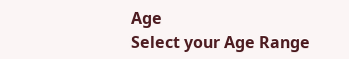Age
Select your Age Range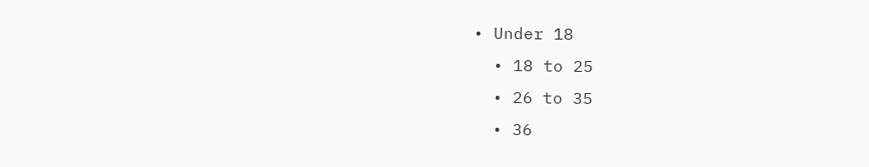• Under 18
  • 18 to 25
  • 26 to 35
  • 36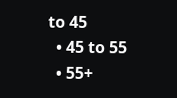to 45
  • 45 to 55
  • 55+